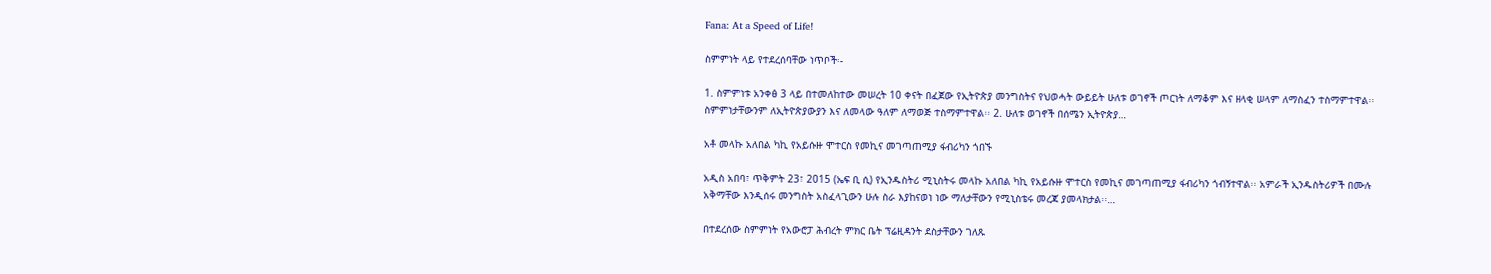Fana: At a Speed of Life!

ስምምነት ላይ የተደረሰባቸው ነጥቦች፡-

1. ስምምነቱ አንቀፅ 3 ላይ በተመለከተው መሠረት 10 ቀናት በፈጀው የኢትዮጵያ መንግስትና የህወሓት ውይይት ሁለቱ ወገኖች ጦርነት ለማቆም እና ዘላቂ ሠላም ለማስፈን ተስማምተዋል፡፡ ስምምነታቸውንም ለኢትዮጵያውያን እና ለመላው ዓለም ለማወጅ ተስማምተዋል፡፡ 2. ሁለቱ ወገኖች በሰሜን ኢትዮጵያ…

አቶ መላኩ አለበል ካኪ የአይሱዙ ሞተርስ የመኪና መገጣጠሚያ ፋብሪካን ጎበኙ

አዲስ አበባ፣ ጥቅምት 23፣ 2015 (ኤፍ ቢ ሲ) የኢንዱስትሪ ሚኒስትሩ መላኩ አለበል ካኪ የአይሱዙ ሞተርስ የመኪና መገጣጠሚያ ፋብሪካን ጎብኝተዋል፡፡ አምራች ኢንዱስትሪዎች በሙሉ አቅማቸው እንዲሰሩ መንግስት አስፈላጊውን ሁሉ ስራ እያከናወነ ነው ማለታቸውን የሚኒስቴሩ መረጃ ያመላክታል፡፡…

በተደረሰው ስምምነት የአውሮፓ ሕብረት ምክር ቤት ፕሬዚዳንት ደስታቸውን ገለጹ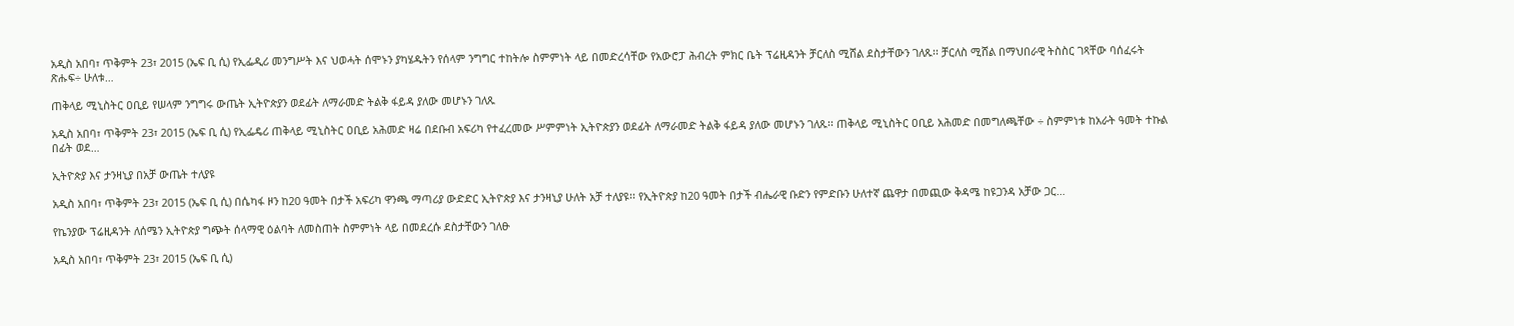አዲስ አበባ፣ ጥቅምት 23፣ 2015 (ኤፍ ቢ ሲ) የኢፌዲሪ መንግሥት እና ህወሓት ሰሞኑን ያካሄዱትን የሰላም ንግግር ተከትሎ ስምምነት ላይ በመድረሳቸው የአውሮፓ ሕብረት ምክር ቤት ፕሬዚዳንት ቻርለስ ሚሸል ደስታቸውን ገለጹ፡፡ ቻርለስ ሚሸል በማህበራዊ ትስስር ገጻቸው ባሰፈሩት ጽሑፍ÷ ሁለቱ…

ጠቅላይ ሚኒስትር ዐቢይ የሠላም ንግግሩ ውጤት ኢትዮጵያን ወደፊት ለማራመድ ትልቅ ፋይዳ ያለው መሆኑን ገለጹ

አዲስ አበባ፣ ጥቅምት 23፣ 2015 (ኤፍ ቢ ሲ) የኢፌዴሪ ጠቅላይ ሚኒስትር ዐቢይ አሕመድ ዛሬ በደቡብ አፍሪካ የተፈረመው ሥምምነት ኢትዮጵያን ወደፊት ለማራመድ ትልቅ ፋይዳ ያለው መሆኑን ገለጹ፡፡ ጠቅላይ ሚኒስትር ዐቢይ አሕመድ በመግለጫቸው ÷ ስምምነቱ ከአራት ዓመት ተኩል በፊት ወደ…

ኢትዮጵያ እና ታንዛኒያ በአቻ ውጤት ተለያዩ

አዲስ አበባ፣ ጥቅምት 23፣ 2015 (ኤፍ ቢ ሲ) በሴካፋ ዞን ከ20 ዓመት በታች አፍሪካ ዋንጫ ማጣሪያ ውድድር ኢትዮጵያ እና ታንዛኒያ ሁለት አቻ ተለያዩ፡፡ የኢትዮጵያ ከ20 ዓመት በታች ብሔራዊ ቡድን የምድቡን ሁለተኛ ጨዋታ በመጪው ቅዳሜ ከዩጋንዳ አቻው ጋር…

የኬንያው ፕሬዚዳንት ለሰሜን ኢትዮጵያ ግጭት ሰላማዊ ዕልባት ለመስጠት ስምምነት ላይ በመደረሱ ደስታቸውን ገለፁ

አዲስ አበባ፣ ጥቅምት 23፣ 2015 (ኤፍ ቢ ሲ)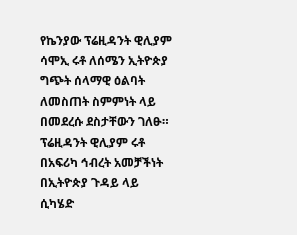የኬንያው ፕሬዚዳንት ዊሊያም ሳሞኢ ሩቶ ለሰሜን ኢትዮጵያ ግጭት ሰላማዊ ዕልባት ለመስጠት ስምምነት ላይ በመደረሱ ደስታቸውን ገለፁ። ፕሬዚዳንት ዊሊያም ሩቶ በአፍሪካ ኅብረት አመቻችነት በኢትዮጵያ ጉዳይ ላይ ሲካሄድ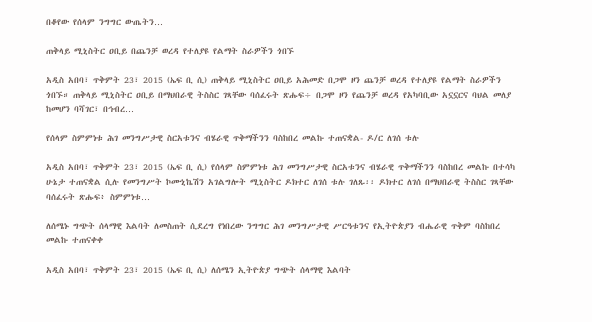በቆየው የሰላም ንግግር ውጤትን…

ጠቅላይ ሚኒስትር ዐቢይ በጨንቻ ወረዳ የተለያዩ የልማት ስራዎችን ጎበኙ

አዲስ አበባ፣ ጥቅምት 23፣ 2015 (ኤፍ ቢ ሲ) ጠቅላይ ሚኒስትር ዐቢይ አሕመድ በጋሞ ዞን ጨንቻ ወረዳ የተለያዩ የልማት ስራዎችን ጎበኙ። ጠቅላይ ሚኒስትር ዐቢይ በማህበራዊ ትስስር ገጻቸው ባሰፈሩት ጽሑፍ÷ በጋሞ ዞን የጨንቻ ወረዳ የአካባቢው አኗኗርና ባህል መለያ ከመሆን ባሻገር፣ በኅብረ…

የሰላም ስምምነቱ ሕገ መንግሥታዊ ስርአቱንና ብሄራዊ ጥቅማችንን ባስከበረ መልኩ ተጠናቋል- ዶ/ር ለገሰ ቱሉ

አዲስ አበባ፣ ጥቅምት 23፣ 2015 (ኤፍ ቢ ሲ) የሰላም ስምምነቱ ሕገ መንግሥታዊ ስርአቱንና ብሄራዊ ጥቅማችንን ባስከበረ መልኩ በተሳካ ሁኔታ ተጠናቋል ሲሉ የመንግሥት ኮሙኒኬሽን አገልግሎት ሚኒስትር ዶክተር ለገሰ ቱሉ ገለጹ፡፡ ዶክተር ለገሰ በማህበራዊ ትስስር ገጻቸው ባሰፈሩት ጽሑፍ፥ ስምምነቱ…

ለሰሜኑ ግጭት ሰላማዊ እልባት ለመስጠት ሲደረግ የነበረው ንግግር ሕገ መንግሥታዊ ሥርዓቱንና የኢትዮጵያን ብሔራዊ ጥቅም ባስከበረ መልኩ ተጠናቀቀ

አዲስ አበባ፣ ጥቅምት 23፣ 2015 (ኤፍ ቢ ሲ) ለሰሜን ኢትዮጵያ ግጭት ሰላማዊ እልባት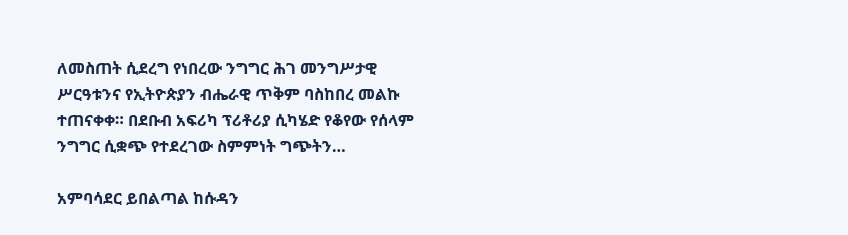ለመስጠት ሲደረግ የነበረው ንግግር ሕገ መንግሥታዊ ሥርዓቱንና የኢትዮጵያን ብሔራዊ ጥቅም ባስከበረ መልኩ ተጠናቀቀ። በደቡብ አፍሪካ ፕሪቶሪያ ሲካሄድ የቆየው የሰላም ንግግር ሲቋጭ የተደረገው ስምምነት ግጭትን…

አምባሳደር ይበልጣል ከሱዳን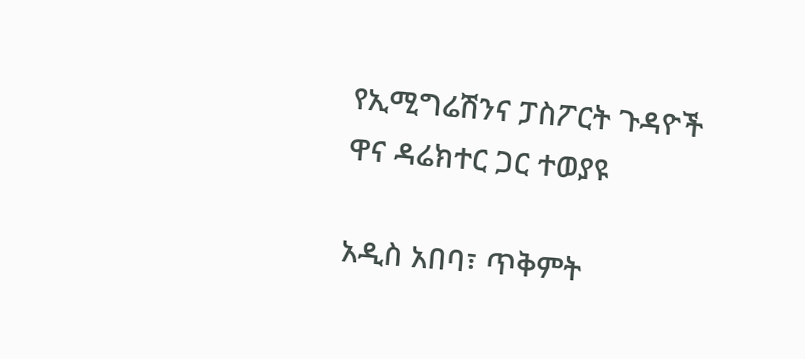የኢሚግሬሽንና ፓስፖርት ጉዳዮች ዋና ዳሬክተር ጋር ተወያዩ

አዲስ አበባ፣ ጥቅምት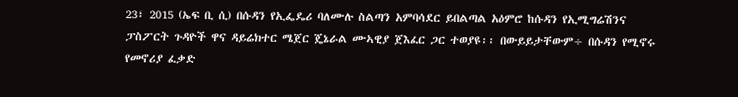23፣ 2015 (ኤፍ ቢ ሲ) በሱዳን የኢፌዴሪ ባለሙሉ ስልጣን አምባሳደር ይበልጣል አዕምሮ ከሱዳን የኢሚግሬሽንና ፓስፖርት ጉዳዮች ዋና ዳይሬክተር ሜጀር ጄኔራል ሙኣዊያ ጀእፈር ጋር ተወያዩ፡፡ በውይይታቸውም÷ በሱዳን የሚኖሩ የመኖሪያ ፈቃድ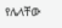የሌላቸው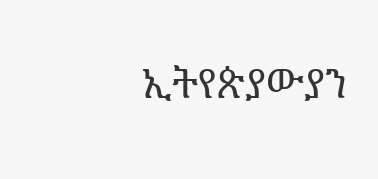ኢትየጵያውያን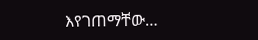እየገጠማቸው…